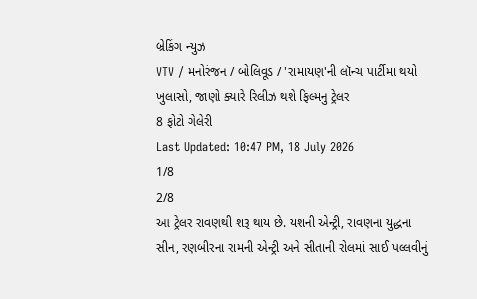બ્રેકિંગ ન્યુઝ
VTV / મનોરંજન / બોલિવૂડ / 'રામાયણ'ની લૉન્ચ પાર્ટીમા થયો ખુલાસો, જાણો ક્યારે રિલીઝ થશે ફિલ્મનુ ટ્રેલર
8 ફોટો ગેલેરી
Last Updated: 10:47 PM, 18 July 2026
1/8
2/8
આ ટ્રેલર રાવણથી શરૂ થાય છે. યશની એન્ટ્રી, રાવણના યુદ્ધના સીન, રણબીરના રામની એન્ટ્રી અને સીતાની રોલમાં સાઈ પલ્લવીનું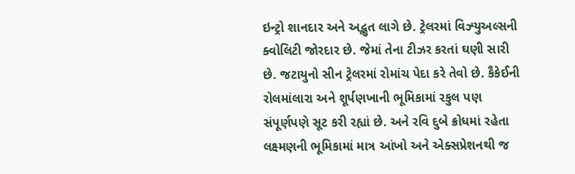ઇન્ટ્રો શાનદાર અને અદ્ભુત લાગે છે. ટ્રેલરમાં વિઝ્યુઅલ્સની ક્વોલિટી જોરદાર છે. જેમાં તેના ટીઝર કરતાં ઘણી સારી છે. જટાયુનો સીન ટ્રેલરમાં રોમાંચ પેદા કરે તેવો છે. કૈકેઈની રોલમાંલારા અને શૂર્પણખાની ભૂમિકામાં રકુલ પણ સંપૂર્ણપણે સૂટ કરી રહ્યાં છે. અને રવિ દુબે ક્રોધમાં રહેતા લક્ષ્મણની ભૂમિકામાં માત્ર આંખો અને એક્સપ્રેશનથી જ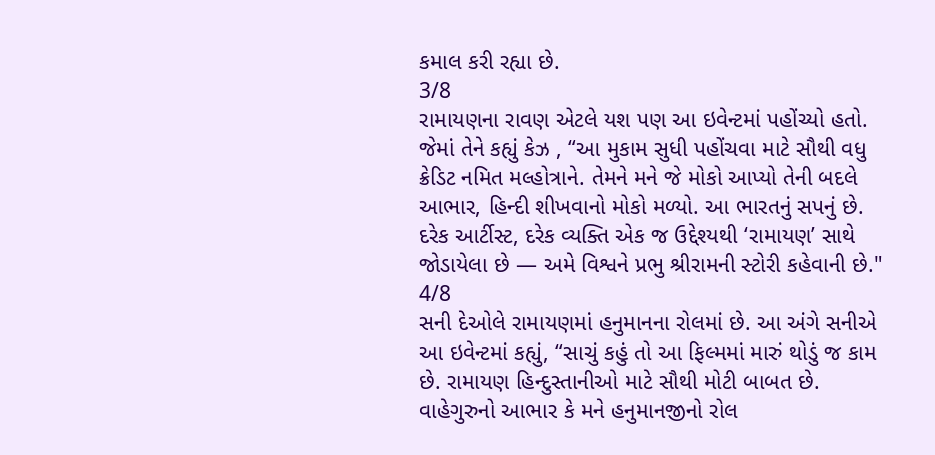કમાલ કરી રહ્યા છે.
3/8
રામાયણના રાવણ એટલે યશ પણ આ ઇવેન્ટમાં પહોંચ્યો હતો. જેમાં તેને કહ્યું કેઝ , “આ મુકામ સુધી પહોંચવા માટે સૌથી વધુ ક્રેડિટ નમિત મલ્હોત્રાને. તેમને મને જે મોકો આપ્યો તેની બદલે આભાર, હિન્દી શીખવાનો મોકો મળ્યો. આ ભારતનું સપનું છે. દરેક આર્ટીસ્ટ, દરેક વ્યક્તિ એક જ ઉદ્દેશ્યથી ‘રામાયણ’ સાથે જોડાયેલા છે — અમે વિશ્વને પ્રભુ શ્રીરામની સ્ટોરી કહેવાની છે."
4/8
સની દેઓલે રામાયણમાં હનુમાનના રોલમાં છે. આ અંગે સનીએ આ ઇવેન્ટમાં કહ્યું, “સાચું કહું તો આ ફિલ્મમાં મારું થોડું જ કામ છે. રામાયણ હિન્દુસ્તાનીઓ માટે સૌથી મોટી બાબત છે. વાહેગુરુનો આભાર કે મને હનુમાનજીનો રોલ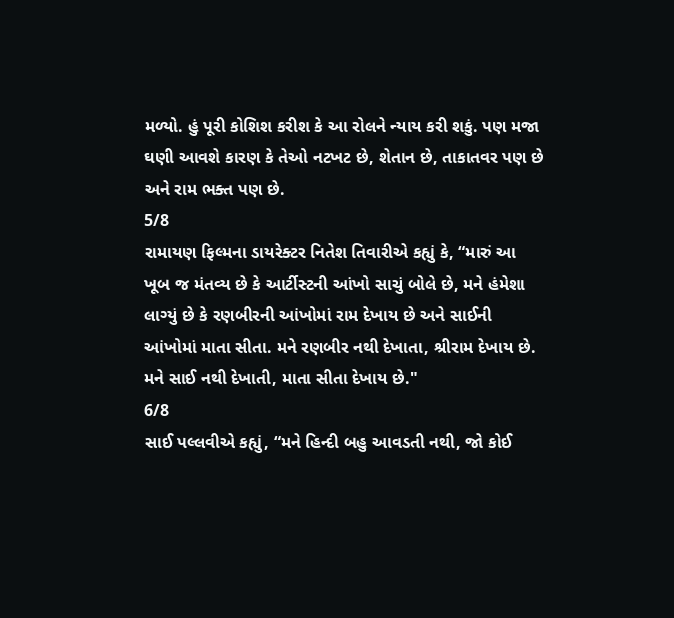મળ્યો. હું પૂરી કોશિશ કરીશ કે આ રોલને ન્યાય કરી શકું. પણ મજા ઘણી આવશે કારણ કે તેઓ નટખટ છે, શેતાન છે, તાકાતવર પણ છે અને રામ ભક્ત પણ છે.
5/8
રામાયણ ફિલ્મના ડાયરેક્ટર નિતેશ તિવારીએ કહ્યું કે, “મારું આ ખૂબ જ મંતવ્ય છે કે આર્ટીસ્ટની આંખો સાચું બોલે છે, મને હંમેશા લાગ્યું છે કે રણબીરની આંખોમાં રામ દેખાય છે અને સાઈની આંખોમાં માતા સીતા. મને રણબીર નથી દેખાતા, શ્રીરામ દેખાય છે. મને સાઈ નથી દેખાતી, માતા સીતા દેખાય છે."
6/8
સાઈ પલ્લવીએ કહ્યું, “મને હિન્દી બહુ આવડતી નથી, જો કોઈ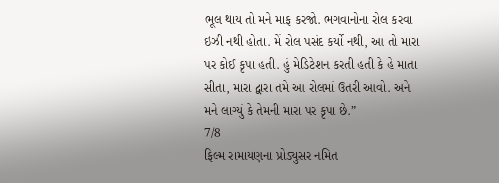ભૂલ થાય તો મને માફ કરજો. ભગવાનોના રોલ કરવા ઇઝી નથી હોતા. મેં રોલ પસંદ કર્યો નથી, આ તો મારા પર કોઈ કૃપા હતી. હું મેડિટેશન કરતી હતી કે હે માતા સીતા, મારા દ્વારા તમે આ રોલમાં ઉતરી આવો. અને મને લાગ્યું કે તેમની મારા પર કૃપા છે.”
7/8
ફિલ્મ રામાયણના પ્રોડ્યુસર નમિત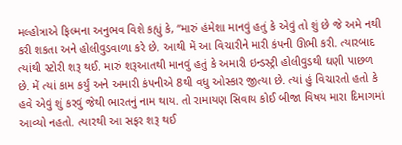મલ્હોત્રાએ ફિલ્મના અનુભવ વિશે કહ્યું કે, “મારું હંમેશા માનવું હતું કે એવું તો શું છે જે અમે નથી કરી શકતા અને હોલીવુડવાળા કરે છે. આથી મેં આ વિચારીને મારી કંપની ઊભી કરી. ત્યારબાદ ત્યાંથી સ્ટોરી શરૂ થઈ. મારું શરૂઆતથી માનવું હતું કે અમારી ઇન્ડસ્ટ્રી હોલીવુડથી ઘણી પાછળ છે. મેં ત્યાં કામ કર્યું અને અમારી કંપનીએ 8થી વધુ ઓસ્કાર જીત્યા છે. ત્યાં હું વિચારતો હતો કે હવે એવું શું કરવું જેથી ભારતનું નામ થાય. તો રામાયણ સિવાય કોઈ બીજા વિષય મારા દિમાગમાં આવ્યો નહતો. ત્યારથી આ સફર શરૂ થઈ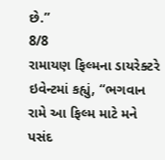છે.”
8/8
રામાયણ ફિલ્મના ડાયરેક્ટરે ઇવેન્ટમાં કહ્યું, “ભગવાન રામે આ ફિલ્મ માટે મને પસંદ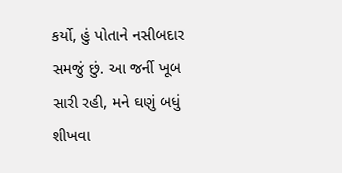કર્યો, હું પોતાને નસીબદાર સમજું છું. આ જર્ની ખૂબ સારી રહી, મને ઘણું બધું શીખવા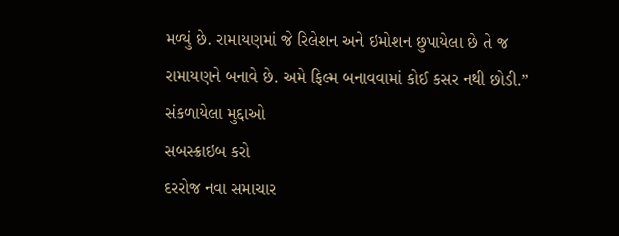મળ્યું છે. રામાયણમાં જે રિલેશન અને ઇમોશન છુપાયેલા છે તે જ રામાયણને બનાવે છે. અમે ફિલ્મ બનાવવામાં કોઈ કસર નથી છોડી.”
સંકળાયેલા મુદ્દાઓ
સબસ્ક્રાઇબ કરો
દરરોજ નવા સમાચાર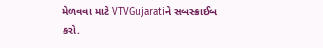મેળવવા માટે VTVGujaratiને સબસ્ક્રાઈબ કરો.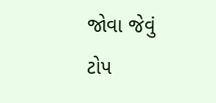જોવા જેવું
ટોપ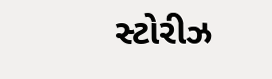સ્ટોરીઝ